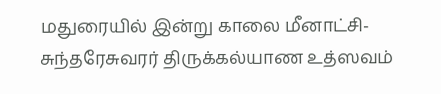மதுரையில் இன்று காலை மீனாட்சி- சுந்தரேசுவரர் திருக்கல்யாண உத்ஸவம்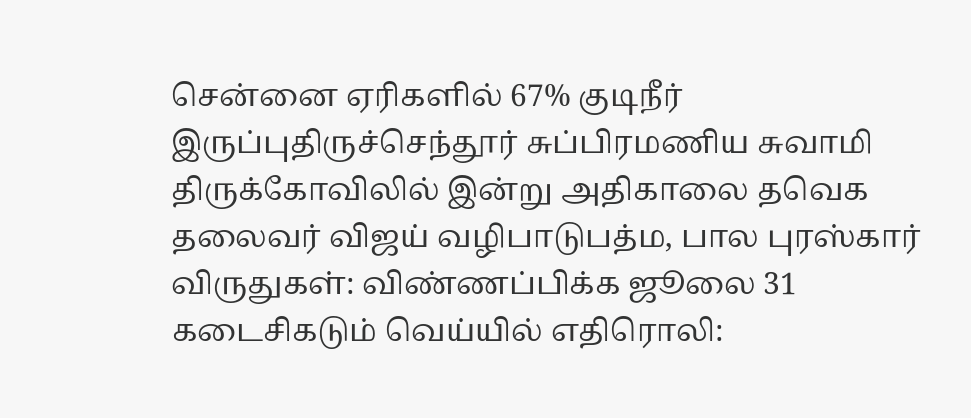சென்னை ஏரிகளில் 67% குடிநீர் இருப்புதிருச்செந்தூர் சுப்பிரமணிய சுவாமி திருக்கோவிலில் இன்று அதிகாலை தவெக தலைவர் விஜய் வழிபாடுபத்ம, பால புரஸ்கார் விருதுகள்: விண்ணப்பிக்க ஜூலை 31 கடைசிகடும் வெய்யில் எதிரொலி: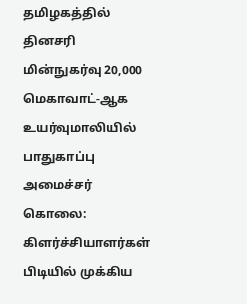தமிழகத்தில் தினசரி மின்நுகர்வு 20,000 மெகாவாட்-ஆக உயர்வுமாலியில் பாதுகாப்பு அமைச்சர் கொலை: கிளர்ச்சியாளர்கள் பிடியில் முக்கிய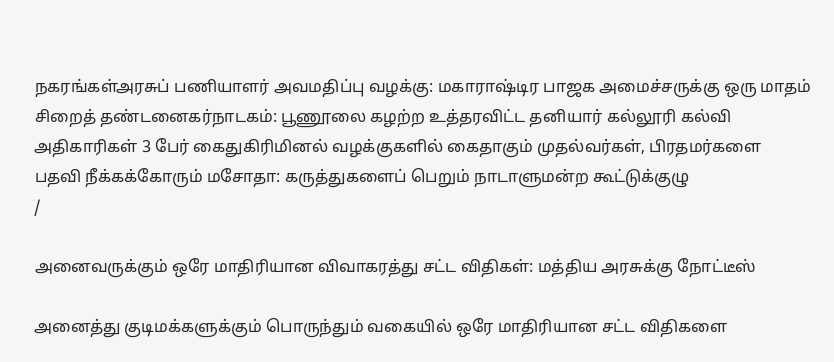நகரங்கள்அரசுப் பணியாளர் அவமதிப்பு வழக்கு: மகாராஷ்டிர பாஜக அமைச்சருக்கு ஒரு மாதம் சிறைத் தண்டனைகர்நாடகம்: பூணூலை கழற்ற உத்தரவிட்ட தனியார் கல்லூரி கல்வி அதிகாரிகள் 3 பேர் கைதுகிரிமினல் வழக்குகளில் கைதாகும் முதல்வர்கள், பிரதமர்களை பதவி நீக்கக்கோரும் மசோதா: கருத்துகளைப் பெறும் நாடாளுமன்ற கூட்டுக்குழு
/

அனைவருக்கும் ஒரே மாதிரியான விவாகரத்து சட்ட விதிகள்: மத்திய அரசுக்கு நோட்டீஸ்

அனைத்து குடிமக்களுக்கும் பொருந்தும் வகையில் ஒரே மாதிரியான சட்ட விதிகளை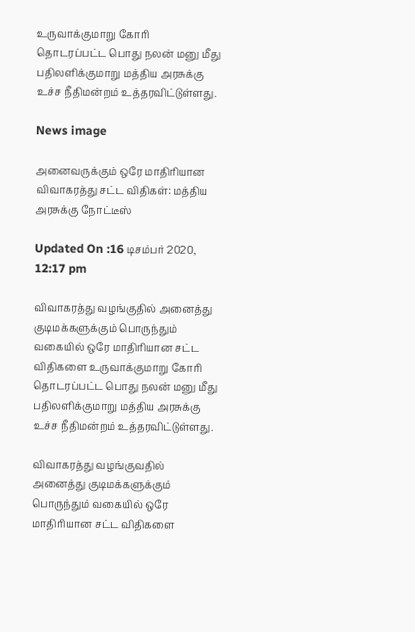உருவாக்குமாறு கோரி தொடரப்பட்ட பொது நலன் மனு மீது பதிலளிக்குமாறு மத்திய அரசுக்கு உச்ச நீதிமன்றம் உத்தரவிட்டுள்ளது.

News image

அனைவருக்கும் ஒரே மாதிரியான விவாகரத்து சட்ட விதிகள்: மத்திய அரசுக்கு நோட்டீஸ்

Updated On :16 டிசம்பர் 2020, 12:17 pm

விவாகரத்து வழங்குதில் அனைத்து குடிமக்களுக்கும் பொருந்தும் வகையில் ஒரே மாதிரியான சட்ட விதிகளை உருவாக்குமாறு கோரி தொடரப்பட்ட பொது நலன் மனு மீது பதிலளிக்குமாறு மத்திய அரசுக்கு உச்ச நீதிமன்றம் உத்தரவிட்டுள்ளது.

விவாகரத்து வழங்குவதில் அனைத்து குடிமக்களுக்கும் பொருந்தும் வகையில் ஒரே மாதிரியான சட்ட விதிகளை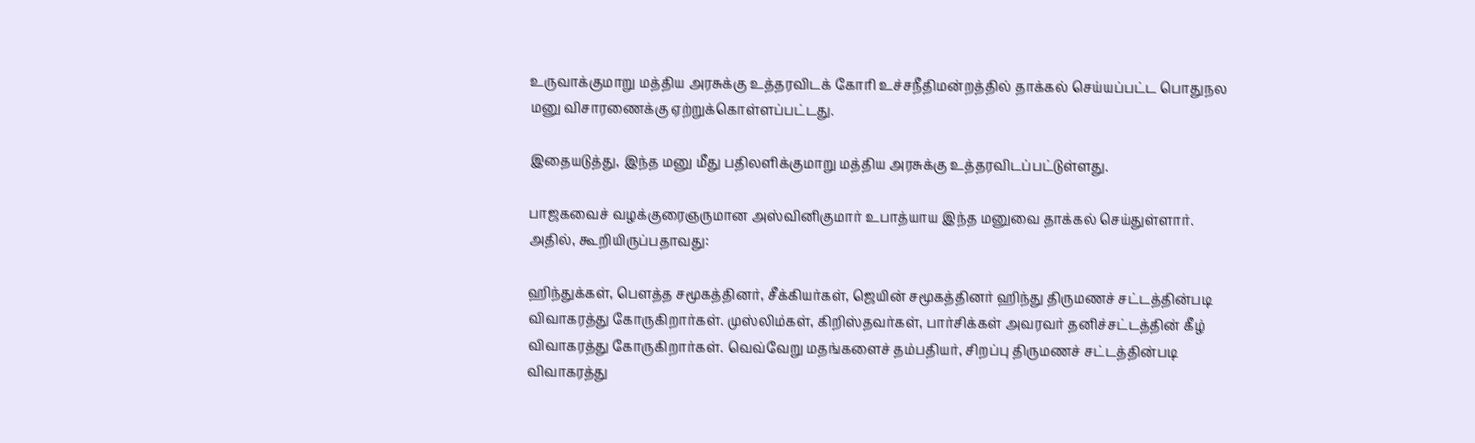உருவாக்குமாறு மத்திய அரசுக்கு உத்தரவிடக் கோரி உச்சநீதிமன்றத்தில் தாக்கல் செய்யப்பட்ட பொதுநல மனு விசாரணைக்கு ஏற்றுக்கொள்ளப்பட்டது.

இதையடுத்து, இந்த மனு மீது பதிலளிக்குமாறு மத்திய அரசுக்கு உத்தரவிடப்பட்டுள்ளது.

பாஜகவைச் வழக்குரைஞருமான அஸ்வினிகுமார் உபாத்யாய இந்த மனுவை தாக்கல் செய்துள்ளார். அதில், கூறியிருப்பதாவது:

ஹிந்துக்கள், பௌத்த சமூகத்தினர், சீக்கியர்கள், ஜெயின் சமூகத்தினர் ஹிந்து திருமணச் சட்டத்தின்படி விவாகரத்து கோருகிறார்கள். முஸ்லிம்கள், கிறிஸ்தவர்கள், பார்சிக்கள் அவரவர் தனிச்சட்டத்தின் கீழ் விவாகரத்து கோருகிறார்கள். வெவ்வேறு மதங்களைச் தம்பதியர், சிறப்பு திருமணச் சட்டத்தின்படி விவாகரத்து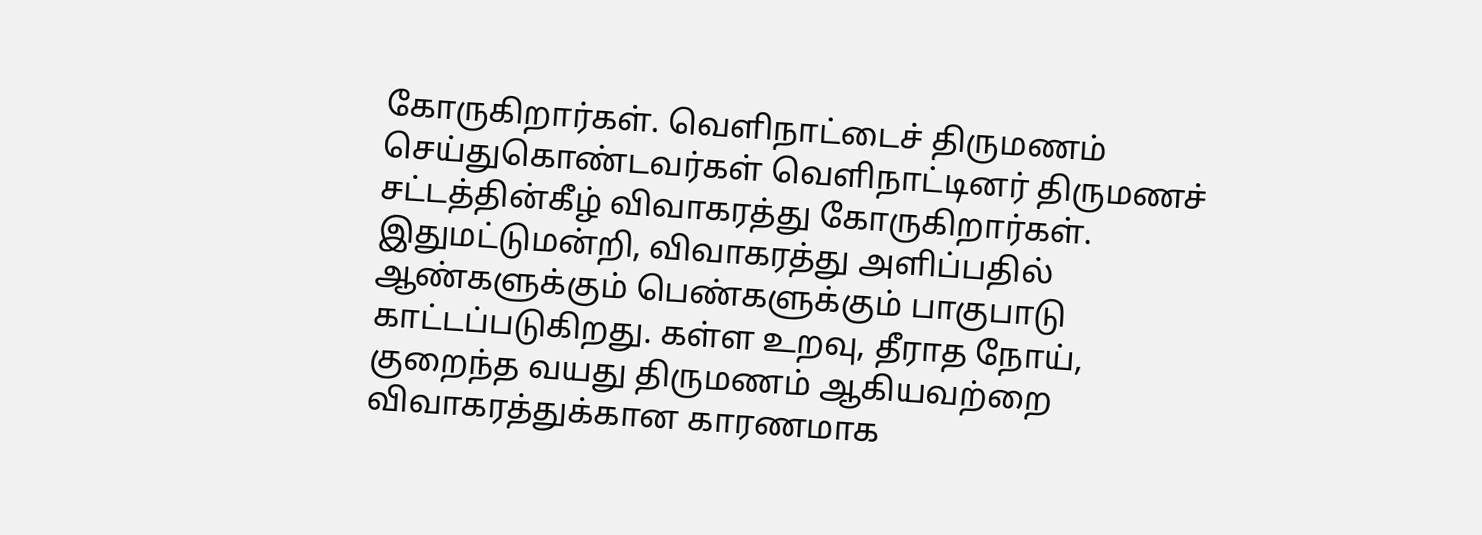கோருகிறார்கள். வெளிநாட்டைச் திருமணம் செய்துகொண்டவர்கள் வெளிநாட்டினர் திருமணச் சட்டத்தின்கீழ் விவாகரத்து கோருகிறார்கள். இதுமட்டுமன்றி, விவாகரத்து அளிப்பதில் ஆண்களுக்கும் பெண்களுக்கும் பாகுபாடு காட்டப்படுகிறது. கள்ள உறவு, தீராத நோய், குறைந்த வயது திருமணம் ஆகியவற்றை விவாகரத்துக்கான காரணமாக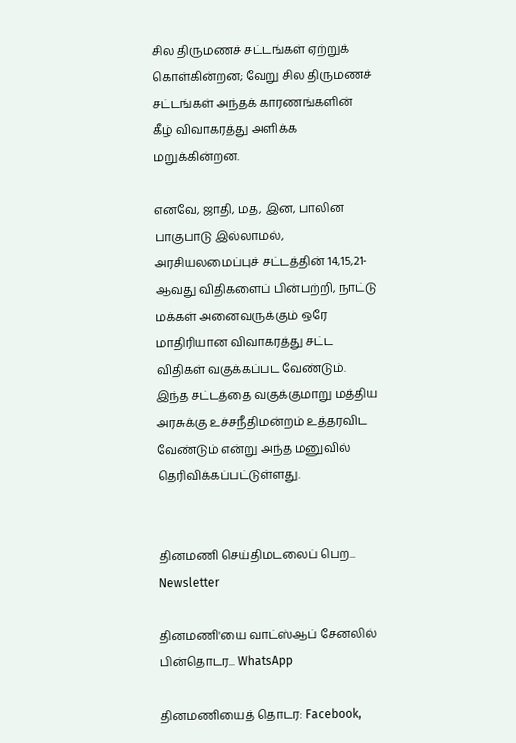சில திருமணச் சட்டங்கள் ஏற்றுக் கொள்கின்றன; வேறு சில திருமணச் சட்டங்கள் அந்தக் காரணங்களின் கீழ் விவாகரத்து அளிக்க மறுக்கின்றன.

எனவே, ஜாதி, மத, இன, பாலின பாகுபாடு இல்லாமல், அரசியலமைப்புச் சட்டத்தின் 14,15,21-ஆவது விதிகளைப் பின்பற்றி, நாட்டு மக்கள் அனைவருக்கும் ஒரே மாதிரியான விவாகரத்து சட்ட விதிகள் வகுக்கப்பட வேண்டும். இந்த சட்டத்தை வகுக்குமாறு மத்திய அரசுக்கு உச்சநீதிமன்றம் உத்தரவிட வேண்டும் என்று அந்த மனுவில் தெரிவிக்கப்பட்டுள்ளது.


தினமணி செய்திமடலைப் பெற... Newsletter

தினமணி'யை வாட்ஸ்ஆப் சேனலில் பின்தொடர... WhatsApp

தினமணியைத் தொடர: Facebook,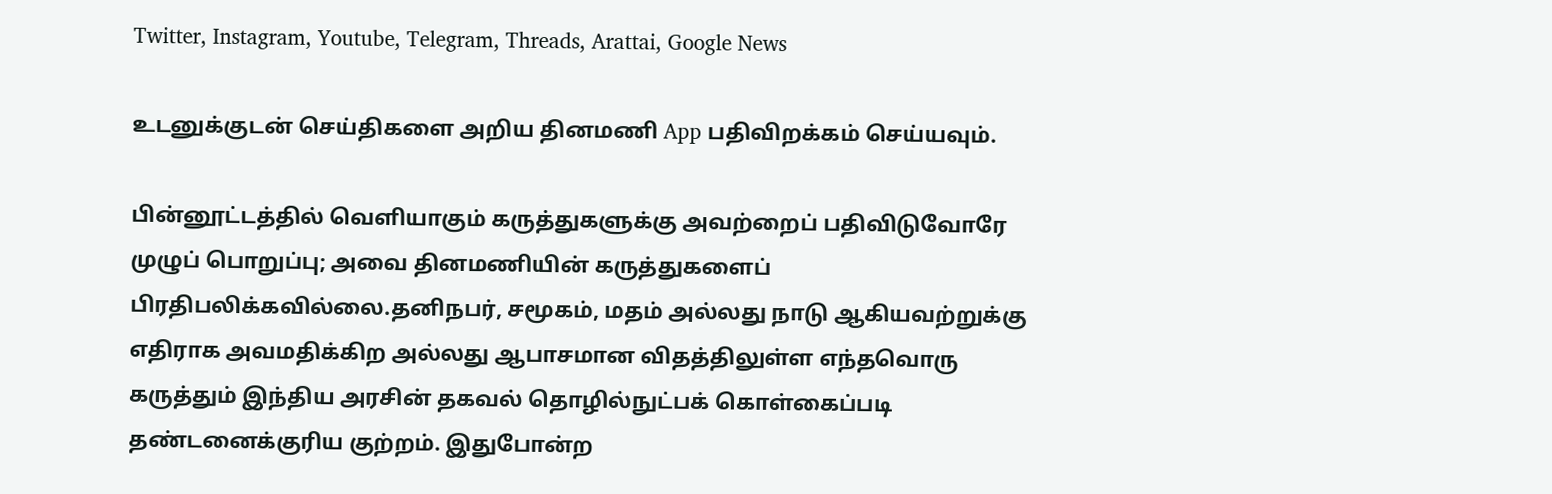Twitter, Instagram, Youtube, Telegram, Threads, Arattai, Google News

உடனுக்குடன் செய்திகளை அறிய தினமணி App பதிவிறக்கம் செய்யவும்.

பின்னூட்டத்தில் வெளியாகும் கருத்துகளுக்கு அவற்றைப் பதிவிடுவோரே முழுப் பொறுப்பு; அவை தினமணியின் கருத்துகளைப் பிரதிபலிக்கவில்லை.தனிநபர், சமூகம், மதம் அல்லது நாடு ஆகியவற்றுக்கு எதிராக அவமதிக்கிற அல்லது ஆபாசமான விதத்திலுள்ள எந்தவொரு கருத்தும் இந்திய அரசின் தகவல் தொழில்நுட்பக் கொள்கைப்படி தண்டனைக்குரிய குற்றம். இதுபோன்ற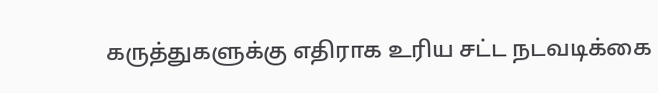கருத்துகளுக்கு எதிராக உரிய சட்ட நடவடிக்கை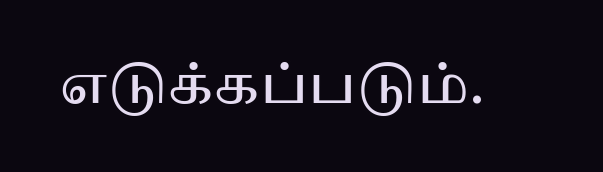எடுக்கப்படும்.